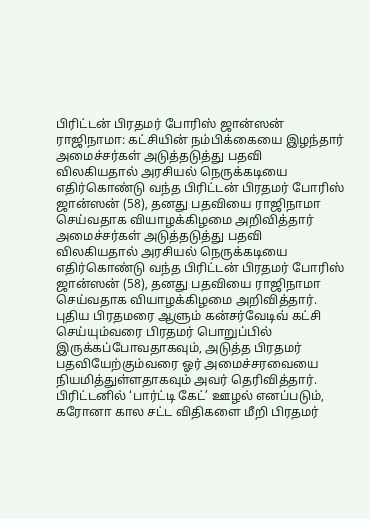பிரிட்டன் பிரதமர் போரிஸ் ஜான்ஸன் ராஜிநாமா: கட்சியின் நம்பிக்கையை இழந்தார்
அமைச்சர்கள் அடுத்தடுத்து பதவி விலகியதால் அரசியல் நெருக்கடியை எதிர்கொண்டு வந்த பிரிட்டன் பிரதமர் போரிஸ் ஜான்ஸன் (58), தனது பதவியை ராஜிநாமா செய்வதாக வியாழக்கிழமை அறிவித்தார்
அமைச்சர்கள் அடுத்தடுத்து பதவி விலகியதால் அரசியல் நெருக்கடியை எதிர்கொண்டு வந்த பிரிட்டன் பிரதமர் போரிஸ் ஜான்ஸன் (58), தனது பதவியை ராஜிநாமா செய்வதாக வியாழக்கிழமை அறிவித்தார்.
புதிய பிரதமரை ஆளும் கன்சர்வேடிவ் கட்சி செய்யும்வரை பிரதமர் பொறுப்பில் இருக்கப்போவதாகவும், அடுத்த பிரதமர் பதவியேற்கும்வரை ஓர் அமைச்சரவையை நியமித்துள்ளதாகவும் அவர் தெரிவித்தார்.
பிரிட்டனில் ‘பார்ட்டி கேட்’ ஊழல் எனப்படும், கரோனா கால சட்ட விதிகளை மீறி பிரதமர்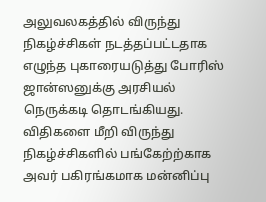அலுவலகத்தில் விருந்து நிகழ்ச்சிகள் நடத்தப்பட்டதாக எழுந்த புகாரையடுத்து போரிஸ் ஜான்ஸனுக்கு அரசியல் நெருக்கடி தொடங்கியது. விதிகளை மீறி விருந்து நிகழ்ச்சிகளில் பங்கேற்ற்காக அவர் பகிரங்கமாக மன்னிப்பு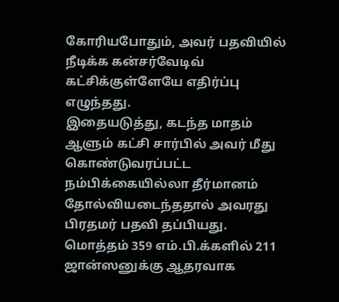கோரியபோதும், அவர் பதவியில் நீடிக்க கன்சர்வேடிவ் கட்சிக்குள்ளேயே எதிர்ப்பு எழுந்தது.
இதையடுத்து, கடந்த மாதம் ஆளும் கட்சி சார்பில் அவர் மீது கொண்டுவரப்பட்ட நம்பிக்கையில்லா தீர்மானம் தோல்வியடைந்ததால் அவரது பிரதமர் பதவி தப்பியது. மொத்தம் 359 எம்.பி.க்களில் 211 ஜான்ஸனுக்கு ஆதரவாக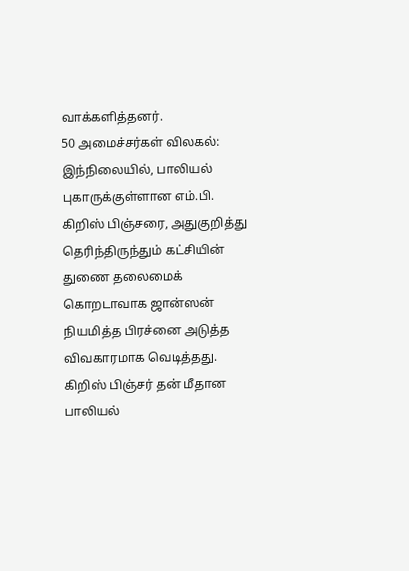வாக்களித்தனர்.
50 அமைச்சர்கள் விலகல்: இந்நிலையில், பாலியல் புகாருக்குள்ளான எம்.பி. கிறிஸ் பிஞ்சரை, அதுகுறித்து தெரிந்திருந்தும் கட்சியின் துணை தலைமைக் கொறடாவாக ஜான்ஸன் நியமித்த பிரச்னை அடுத்த விவகாரமாக வெடித்தது.
கிறிஸ் பிஞ்சர் தன் மீதான பாலியல்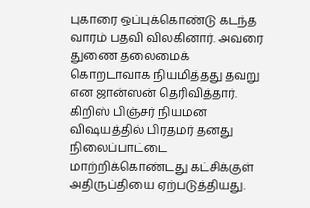புகாரை ஒப்புக்கொண்டு கடந்த வாரம் பதவி விலகினார். அவரை துணை தலைமைக் கொறடாவாக நியமித்தது தவறு என ஜான்ஸன் தெரிவித்தார். கிறிஸ் பிஞ்சர் நியமன விஷயத்தில் பிரதமர் தனது நிலைப்பாட்டை மாற்றிக்கொண்டது கட்சிக்குள் அதிருப்தியை ஏற்படுத்தியது.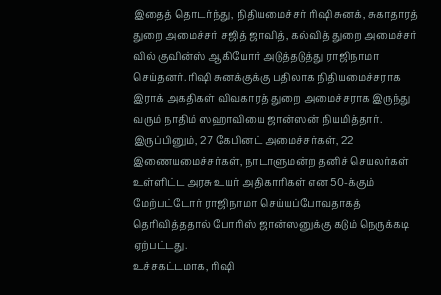இதைத் தொடர்ந்து, நிதியமைச்சர் ரிஷி சுனக், சுகாதாரத் துறை அமைச்சர் சஜித் ஜாவித், கல்வித் துறை அமைச்சர் வில் குவின்ஸ் ஆகியோர் அடுத்தடுத்து ராஜிநாமா செய்தனர். ரிஷி சுனக்குக்கு பதிலாக நிதியமைச்சராக இராக் அகதிகள் விவகாரத் துறை அமைச்சராக இருந்து வரும் நாதிம் ஸஹாவியை ஜான்ஸன் நியமித்தார்.
இருப்பினும், 27 கேபினட் அமைச்சர்கள், 22 இணையமைச்சர்கள், நாடாளுமன்ற தனிச் செயலர்கள் உள்ளிட்ட அரசு உயர் அதிகாரிகள் என 50-க்கும் மேற்பட்டோர் ராஜிநாமா செய்யப்போவதாகத் தெரிவித்ததால் போரிஸ் ஜான்ஸனுக்கு கடும் நெருக்கடி ஏற்பட்டது.
உச்சகட்டமாக, ரிஷி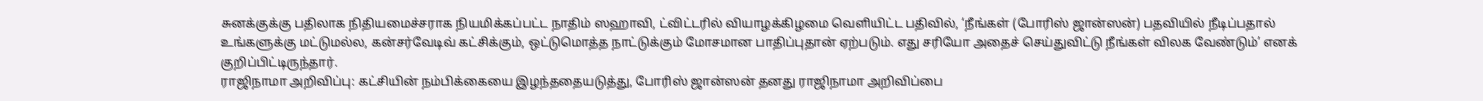சுனக்குக்கு பதிலாக நிதியமைச்சராக நியமிக்கப்பட்ட நாதிம் ஸஹாவி, ட்விட்டரில் வியாழக்கிழமை வெளியிட்ட பதிவில், ‘நீங்கள் (போரிஸ் ஜான்ஸன்) பதவியில் நீடிப்பதால் உங்களுக்கு மட்டுமல்ல, கன்சர்வேடிவ் கட்சிக்கும், ஒட்டுமொத்த நாட்டுக்கும் மோசமான பாதிப்புதான் ஏற்படும். எது சரியோ அதைச் செய்துவிட்டு நீங்கள் விலக வேண்டும்’ எனக் குறிப்பிட்டிருந்தார்.
ராஜிநாமா அறிவிப்பு: கட்சியின் நம்பிக்கையை இழந்ததையடுத்து, போரிஸ் ஜான்ஸன் தனது ராஜிநாமா அறிவிப்பை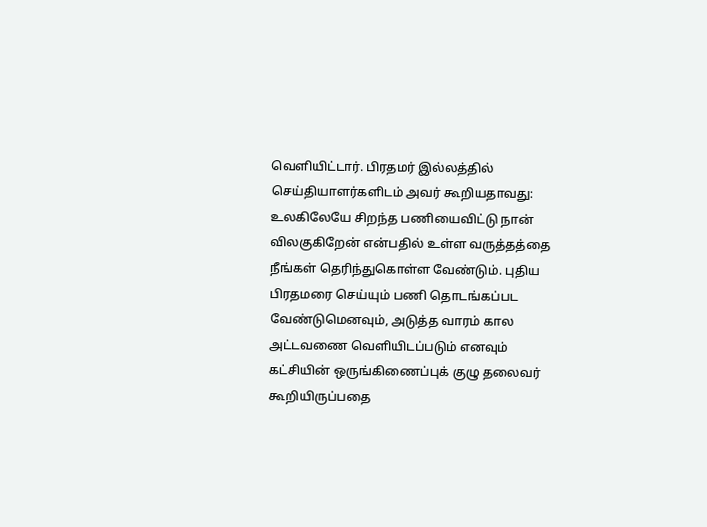வெளியிட்டார். பிரதமர் இல்லத்தில் செய்தியாளர்களிடம் அவர் கூறியதாவது:
உலகிலேயே சிறந்த பணியைவிட்டு நான் விலகுகிறேன் என்பதில் உள்ள வருத்தத்தை நீங்கள் தெரிந்துகொள்ள வேண்டும். புதிய பிரதமரை செய்யும் பணி தொடங்கப்பட வேண்டுமெனவும், அடுத்த வாரம் கால அட்டவணை வெளியிடப்படும் எனவும் கட்சியின் ஒருங்கிணைப்புக் குழு தலைவர் கூறியிருப்பதை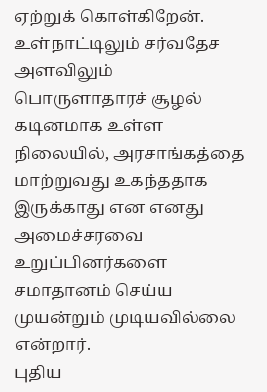ஏற்றுக் கொள்கிறேன்.
உள்நாட்டிலும் சர்வதேச அளவிலும் பொருளாதாரச் சூழல் கடினமாக உள்ள நிலையில், அரசாங்கத்தை மாற்றுவது உகந்ததாக இருக்காது என எனது அமைச்சரவை உறுப்பினர்களை சமாதானம் செய்ய முயன்றும் முடியவில்லை என்றார்.
புதிய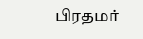பிரதமர்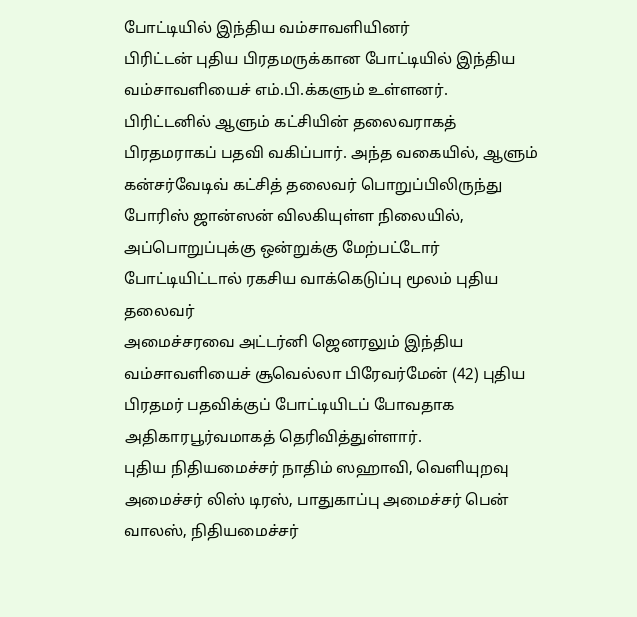போட்டியில் இந்திய வம்சாவளியினர்
பிரிட்டன் புதிய பிரதமருக்கான போட்டியில் இந்திய வம்சாவளியைச் எம்.பி.க்களும் உள்ளனர்.
பிரிட்டனில் ஆளும் கட்சியின் தலைவராகத் பிரதமராகப் பதவி வகிப்பார். அந்த வகையில், ஆளும் கன்சர்வேடிவ் கட்சித் தலைவர் பொறுப்பிலிருந்து போரிஸ் ஜான்ஸன் விலகியுள்ள நிலையில், அப்பொறுப்புக்கு ஒன்றுக்கு மேற்பட்டோர் போட்டியிட்டால் ரகசிய வாக்கெடுப்பு மூலம் புதிய தலைவர்
அமைச்சரவை அட்டர்னி ஜெனரலும் இந்திய வம்சாவளியைச் சூவெல்லா பிரேவர்மேன் (42) புதிய பிரதமர் பதவிக்குப் போட்டியிடப் போவதாக அதிகாரபூர்வமாகத் தெரிவித்துள்ளார்.
புதிய நிதியமைச்சர் நாதிம் ஸஹாவி, வெளியுறவு அமைச்சர் லிஸ் டிரஸ், பாதுகாப்பு அமைச்சர் பென் வாலஸ், நிதியமைச்சர்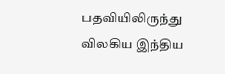பதவியிலிருந்து விலகிய இந்திய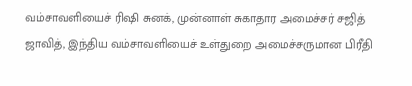வம்சாவளியைச் ரிஷி சுனக், முன்னாள் சுகாதார அமைச்சர் சஜித் ஜாவித், இந்திய வம்சாவளியைச் உள்துறை அமைச்சருமான பிரீதி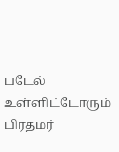படேல் உள்ளிட்டோரும் பிரதமர்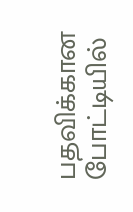பதவிக்கான போட்டியில்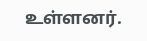உள்ளனர்.